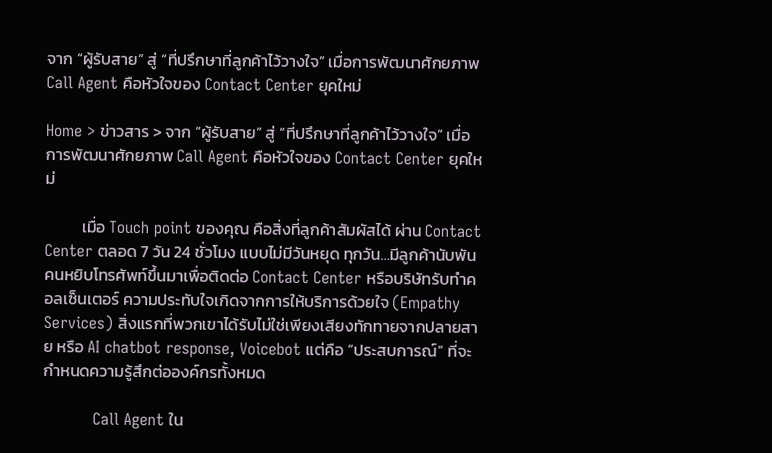จาก “ผู้รับสาย” สู่ “ที่ปรึกษาที่ลูกค้าไว้วางใจ” เมื่อการพัฒนาศักยภาพ Call Agent คือหัวใจของ Contact Center ยุคใหม่

Home > ข่าวสาร > จาก “ผู้รับสาย” สู่ “ที่ปรึกษาที่ลูกค้าไว้วางใจ” เมื่อการพัฒนาศักยภาพ Call Agent คือหัวใจของ Contact Center ยุคใหม่

          เมื่อ Touch point ของคุณ คือสิ่งที่ลูกค้าสัมผัสได้ ผ่าน Contact Center ตลอด 7 วัน 24 ชั่วโมง แบบไม่มีวันหยุด ทุกวัน…มีลูกค้านับพันคนหยิบโทรศัพท์ขึ้นมาเพื่อติดต่อ Contact Center หรือบริษัทรับทำคอลเซ็นเตอร์ ความประทับใจเกิดจากการให้บริการด้วยใจ (Empathy Services) สิ่งแรกที่พวกเขาได้รับไม่ใช่เพียงเสียงทักทายจากปลายสาย หรือ AI chatbot response, Voicebot แต่คือ “ประสบการณ์” ที่จะกำหนดความรู้สึกต่อองค์กรทั้งหมด

          Call Agent ใน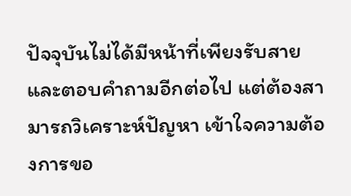ปัจจุบันไม่ได้มีหน้าที่เพียงรับสายและตอบคำถามอีกต่อไป แต่ต้องสามารถวิเคราะห์ปัญหา เข้าใจความต้องการขอ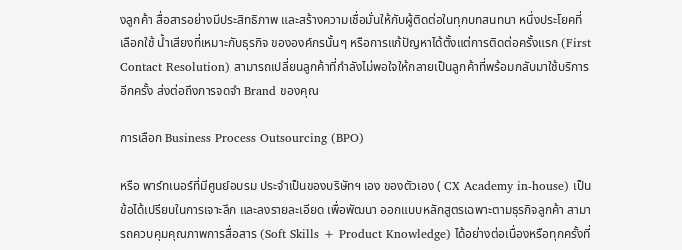งลูกค้า สื่อสารอย่างมีประสิทธิภาพ และสร้างความเชื่อมั่นให้กับผู้ติดต่อในทุกบทสนทนา หนึ่งประโยคที่เลือกใช้ น้ำเสียงที่เหมาะกับธุรกิจ ขององค์กรนั้นๆ หรือการแก้ปัญหาได้ตั้งแต่การติดต่อครั้งแรก (First Contact Resolution) สามารถเปลี่ยนลูกค้าที่กำลังไม่พอใจให้กลายเป็นลูกค้าที่พร้อมกลับมาใช้บริการอีกครั้ง ส่งต่อถึงการจดจำ Brand ของคุณ

การเลือก Business Process Outsourcing (BPO)

หรือ พาร์ทเนอร์ที่มีศูนย์อบรม ประจำเป็นของบริษัทฯ เอง ของตัวเอง ( CX Academy in-house) เป็นข้อได้เปรียบในการเจาะลึก และลงรายละเอียด เพื่อพัฒนา ออกแบบหลักสูตรเฉพาะตามธุรกิจลูกค้า สามารถควบคุมคุณภาพการสื่อสาร (Soft Skills + Product Knowledge) ได้อย่างต่อเนื่องหรือทุกครั้งที่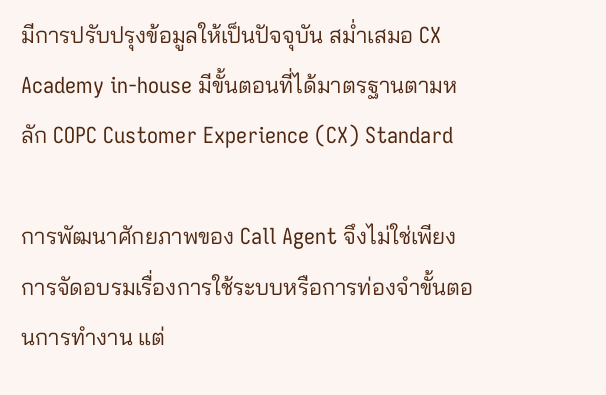มีการปรับปรุงข้อมูลให้เป็นปัจจุบัน สม่ำเสมอ CX Academy in-house มีขั้นตอนที่ได้มาตรฐานตามหลัก COPC Customer Experience (CX) Standard

การพัฒนาศักยภาพของ Call Agent จึงไม่ใช่เพียงการจัดอบรมเรื่องการใช้ระบบหรือการท่องจำขั้นตอนการทำงาน แต่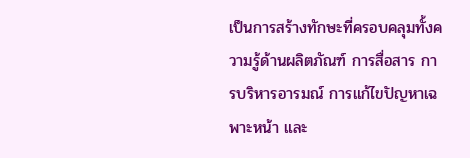เป็นการสร้างทักษะที่ครอบคลุมทั้งความรู้ด้านผลิตภัณฑ์ การสื่อสาร การบริหารอารมณ์ การแก้ไขปัญหาเฉพาะหน้า และ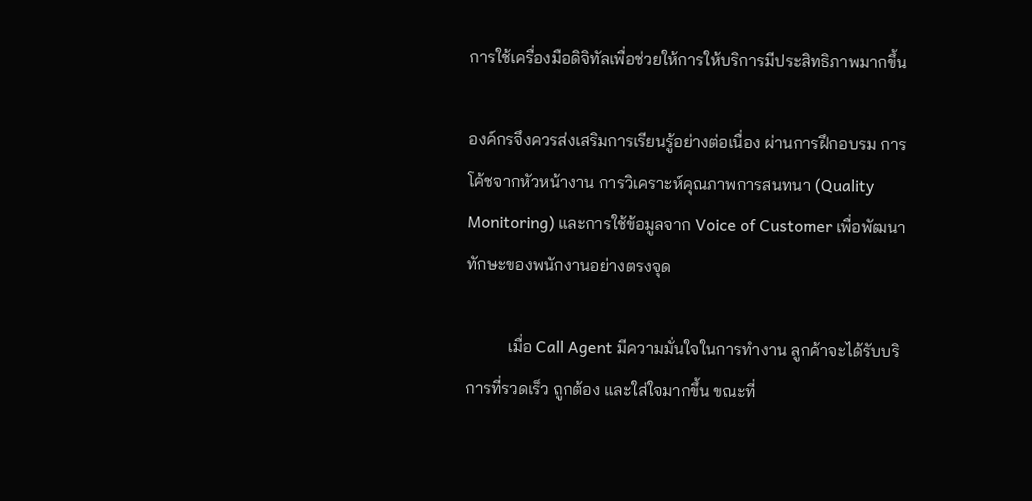การใช้เครื่องมือดิจิทัลเพื่อช่วยให้การให้บริการมีประสิทธิภาพมากขึ้น

องค์กรจึงควรส่งเสริมการเรียนรู้อย่างต่อเนื่อง ผ่านการฝึกอบรม การโค้ชจากหัวหน้างาน การวิเคราะห์คุณภาพการสนทนา (Quality Monitoring) และการใช้ข้อมูลจาก Voice of Customer เพื่อพัฒนาทักษะของพนักงานอย่างตรงจุด

          เมื่อ Call Agent มีความมั่นใจในการทำงาน ลูกค้าจะได้รับบริการที่รวดเร็ว ถูกต้อง และใส่ใจมากขึ้น ขณะที่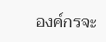องค์กรจะ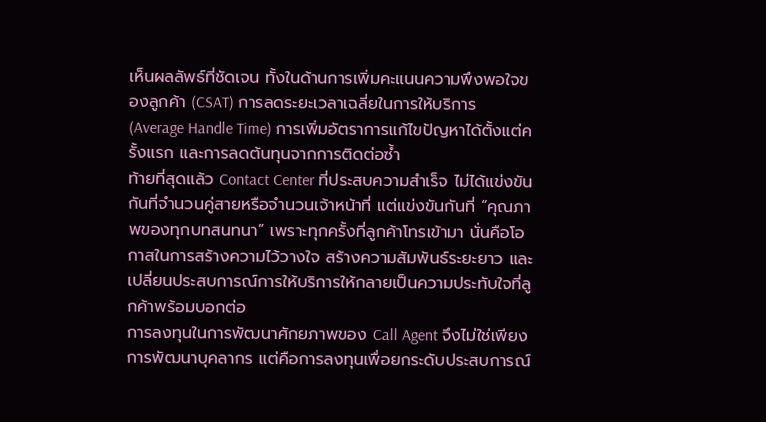เห็นผลลัพธ์ที่ชัดเจน ทั้งในด้านการเพิ่มคะแนนความพึงพอใจของลูกค้า (CSAT) การลดระยะเวลาเฉลี่ยในการให้บริการ (Average Handle Time) การเพิ่มอัตราการแก้ไขปัญหาได้ตั้งแต่ครั้งแรก และการลดต้นทุนจากการติดต่อซ้ำ
ท้ายที่สุดแล้ว Contact Center ที่ประสบความสำเร็จ ไม่ได้แข่งขันกันที่จำนวนคู่สายหรือจำนวนเจ้าหน้าที่ แต่แข่งขันกันที่ “คุณภาพของทุกบทสนทนา” เพราะทุกครั้งที่ลูกค้าโทรเข้ามา นั่นคือโอกาสในการสร้างความไว้วางใจ สร้างความสัมพันธ์ระยะยาว และเปลี่ยนประสบการณ์การให้บริการให้กลายเป็นความประทับใจที่ลูกค้าพร้อมบอกต่อ
การลงทุนในการพัฒนาศักยภาพของ Call Agent จึงไม่ใช่เพียงการพัฒนาบุคลากร แต่คือการลงทุนเพื่อยกระดับประสบการณ์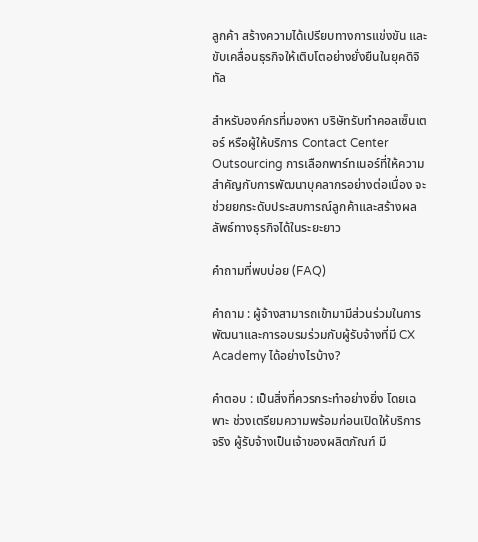ลูกค้า สร้างความได้เปรียบทางการแข่งขัน และขับเคลื่อนธุรกิจให้เติบโตอย่างยั่งยืนในยุคดิจิทัล

สำหรับองค์กรที่มองหา บริษัทรับทำคอลเซ็นเตอร์ หรือผู้ให้บริการ Contact Center Outsourcing การเลือกพาร์ทเนอร์ที่ให้ความสำคัญกับการพัฒนาบุคลากรอย่างต่อเนื่อง จะช่วยยกระดับประสบการณ์ลูกค้าและสร้างผลลัพธ์ทางธุรกิจได้ในระยะยาว

คำถามที่พบบ่อย (FAQ)

คำถาม : ผู้จ้างสามารถเข้ามามีส่วนร่วมในการพัฒนาและการอบรมร่วมกับผู้รับจ้างที่มี CX Academy ได้อย่างไรบ้าง?

คำตอบ : เป็นสิ่งที่ควรกระทำอย่างยิ่ง โดยเฉพาะ ช่วงเตรียมความพร้อมก่อนเปิดให้บริการ จริง ผู้รับจ้างเป็นเจ้าของผลิตภัณฑ์ มี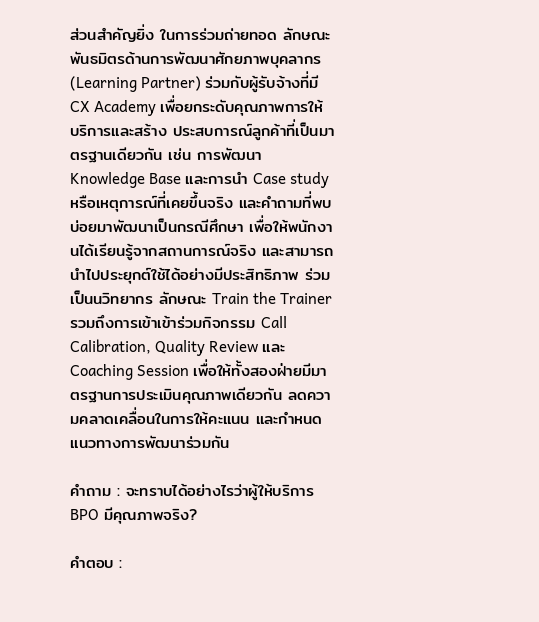ส่วนสำคัญยิ่ง ในการร่วมถ่ายทอด ลักษณะ พันธมิตรด้านการพัฒนาศักยภาพบุคลากร (Learning Partner) ร่วมกับผู้รับจ้างที่มี CX Academy เพื่อยกระดับคุณภาพการให้บริการและสร้าง ประสบการณ์ลูกค้าที่เป็นมาตรฐานเดียวกัน เช่น การพัฒนา Knowledge Base และการนำ Case study หรือเหตุการณ์ที่เคยขึ้นจริง และคำถามที่พบบ่อยมาพัฒนาเป็นกรณีศึกษา เพื่อให้พนักงานได้เรียนรู้จากสถานการณ์จริง และสามารถนำไปประยุกต์ใช้ได้อย่างมีประสิทธิภาพ ร่วมเป็นนวิทยากร ลักษณะ Train the Trainer รวมถึงการเข้าเข้าร่วมกิจกรรม Call Calibration, Quality Review และ Coaching Session เพื่อให้ทั้งสองฝ่ายมีมาตรฐานการประเมินคุณภาพเดียวกัน ลดความคลาดเคลื่อนในการให้คะแนน และกำหนดแนวทางการพัฒนาร่วมกัน

คำถาม : จะทราบได้อย่างไรว่าผู้ให้บริการ BPO มีคุณภาพจริง?

คำตอบ :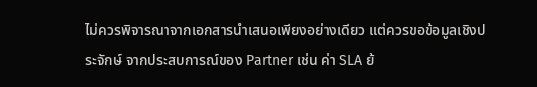ไม่ควรพิจารณาจากเอกสารนำเสนอเพียงอย่างเดียว แต่ควรขอข้อมูลเชิงประจักษ์ จากประสบการณ์ของ Partner เช่น ค่า SLA ย้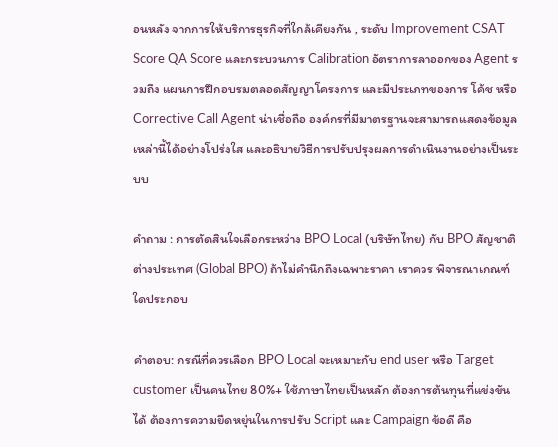อนหลัง จากการให้บริการธุรกิจที่ใกล้เคียงกัน , ระดับ Improvement CSAT Score QA Score และกระบวนการ Calibration อัตราการลาออกของ Agent รวมถึง แผนการฝึกอบรมตลอดสัญญาโครงการ และมีประเภทของการ โค้ช หรือ Corrective Call Agent น่าเชื่อถือ องค์กรที่มีมาตรฐานจะสามารถแสดงข้อมูลเหล่านี้ได้อย่างโปร่งใส และอธิบายวิธีการปรับปรุงผลการดำเนินงานอย่างเป็นระบบ

คำถาม : การตัดสินใจเลือกระหว่าง BPO Local (บริษัทไทย) กับ BPO สัญชาติต่างประเทศ (Global BPO) ถ้าไม่คำนึกถึงเฉพาะราคา เราควร พิจารณาเกณฑ์ใดประกอบ

คำตอบ: กรณีที่ควรเลือก BPO Local จะเหมาะกับ end user หรือ Target customer เป็นคนไทย 80%+ ใช้ภาษาไทยเป็นหลัก ต้องการต้นทุนที่แข่งขันได้ ต้องการความยืดหยุ่นในการปรับ Script และ Campaign ข้อดี คือ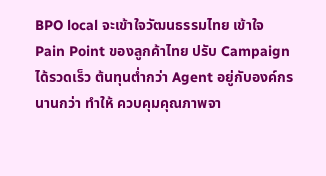BPO local จะเข้าใจวัฒนธรรมไทย เข้าใจ Pain Point ของลูกค้าไทย ปรับ Campaign ได้รวดเร็ว ต้นทุนต่ำกว่า Agent อยู่กับองค์กรนานกว่า ทำให้ ควบคุมคุณภาพจา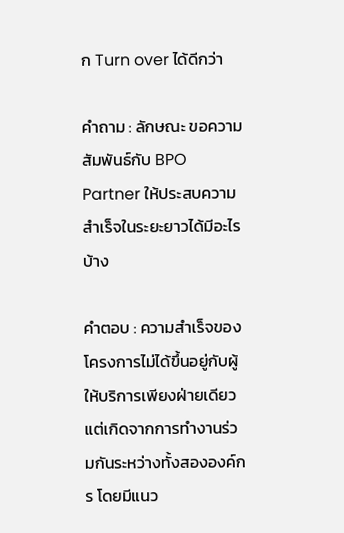ก Turn over ได้ดีกว่า

คำถาม : ลักษณะ ขอความสัมพันธ์กับ BPO Partner ให้ประสบความสำเร็จในระยะยาวได้มีอะไรบ้าง

คำตอบ : ความสำเร็จของโครงการไม่ได้ขึ้นอยู่กับผู้ให้บริการเพียงฝ่ายเดียว แต่เกิดจากการทำงานร่วมกันระหว่างทั้งสององค์กร โดยมีแนว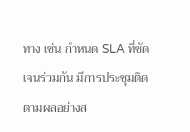ทาง เช่น กำหนด SLA ที่ชัดเจนร่วมกัน มีการประชุมติดตามผลอย่างส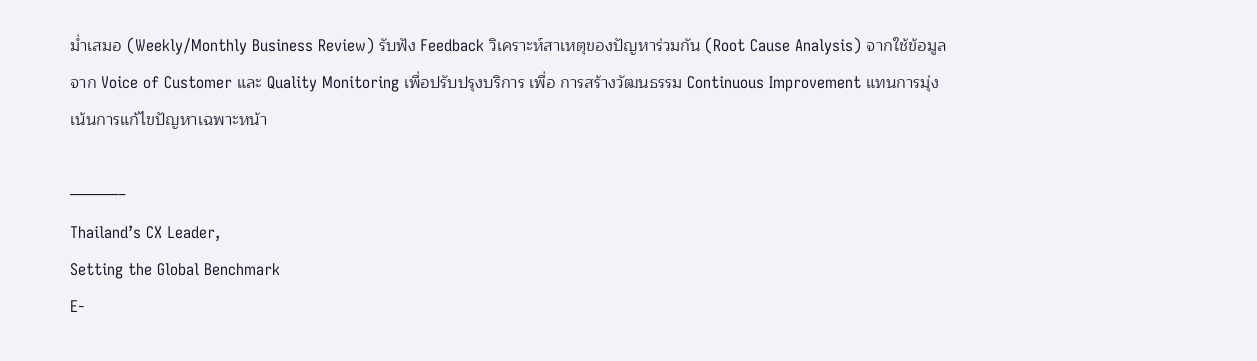ม่ำเสมอ (Weekly/Monthly Business Review) รับฟัง Feedback วิเคราะห์สาเหตุของปัญหาร่วมกัน (Root Cause Analysis) จากใช้ข้อมูลจาก Voice of Customer และ Quality Monitoring เพื่อปรับปรุงบริการ เพื่อ การสร้างวัฒนธรรม Continuous Improvement แทนการมุ่งเน้นการแก้ไขปัญหาเฉพาะหน้า

———–
Thailand’s CX Leader,
Setting the Global Benchmark
E-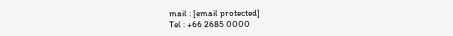mail : [email protected]
Tel : +66 2685 0000